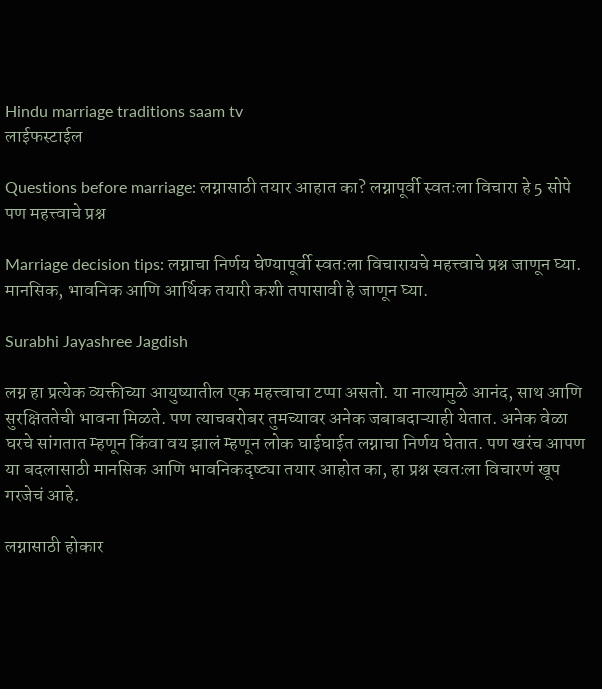Hindu marriage traditions saam tv
लाईफस्टाईल

Questions before marriage: लग्नासाठी तयार आहात का? लग्नापूर्वी स्वतःला विचारा हे 5 सोपे पण महत्त्वाचे प्रश्न

Marriage decision tips: लग्नाचा निर्णय घेण्यापूर्वी स्वतःला विचारायचे महत्त्वाचे प्रश्न जाणून घ्या. मानसिक, भावनिक आणि आर्थिक तयारी कशी तपासावी हे जाणून घ्या.

Surabhi Jayashree Jagdish

लग्न हा प्रत्येक व्यक्तीच्या आयुष्यातील एक महत्त्वाचा टप्पा असतो. या नात्यामुळे आनंद, साथ आणि सुरक्षिततेची भावना मिळते. पण त्याचबरोबर तुमच्यावर अनेक जबाबदाऱ्याही येतात. अनेक वेळा घरचे सांगतात म्हणून किंवा वय झालं म्हणून लोक घाईघाईत लग्नाचा निर्णय घेतात. पण खरंच आपण या बदलासाठी मानसिक आणि भावनिकदृष्ट्या तयार आहोत का, हा प्रश्न स्वतःला विचारणं खूप गरजेचं आहे.

लग्नासाठी होकार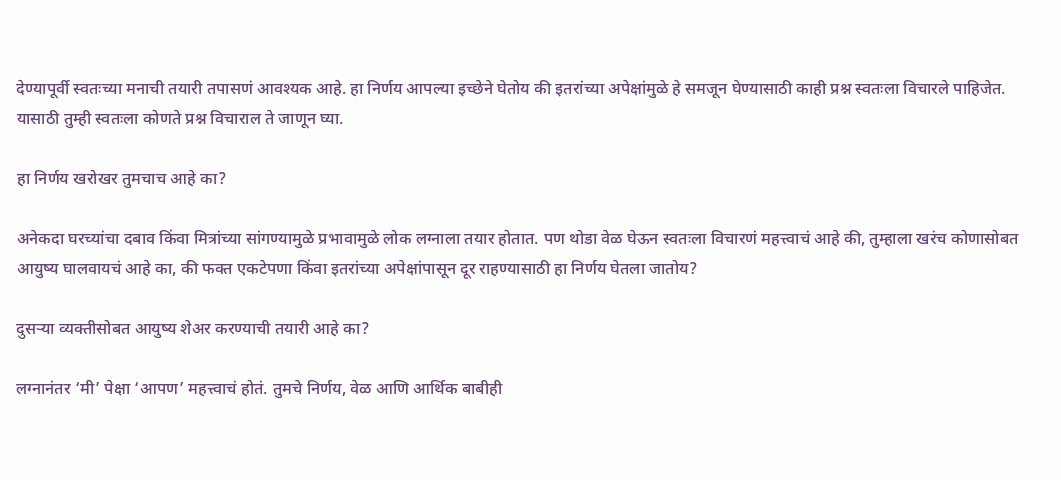देण्यापूर्वी स्वतःच्या मनाची तयारी तपासणं आवश्यक आहे. हा निर्णय आपल्या इच्छेने घेतोय की इतरांच्या अपेक्षांमुळे हे समजून घेण्यासाठी काही प्रश्न स्वतःला विचारले पाहिजेत. यासाठी तुम्ही स्वतःला कोणते प्रश्न विचाराल ते जाणून घ्या.

हा निर्णय खरोखर तुमचाच आहे का?

अनेकदा घरच्यांचा दबाव किंवा मित्रांच्या सांगण्यामुळे प्रभावामुळे लोक लग्नाला तयार होतात. पण थोडा वेळ घेऊन स्वतःला विचारणं महत्त्वाचं आहे की, तुम्हाला खरंच कोणासोबत आयुष्य घालवायचं आहे का, की फक्त एकटेपणा किंवा इतरांच्या अपेक्षांपासून दूर राहण्यासाठी हा निर्णय घेतला जातोय?

दुसऱ्या व्यक्तीसोबत आयुष्य शेअर करण्याची तयारी आहे का?

लग्नानंतर ‘मी’ पेक्षा ‘आपण’ महत्त्वाचं होतं. तुमचे निर्णय, वेळ आणि आर्थिक बाबीही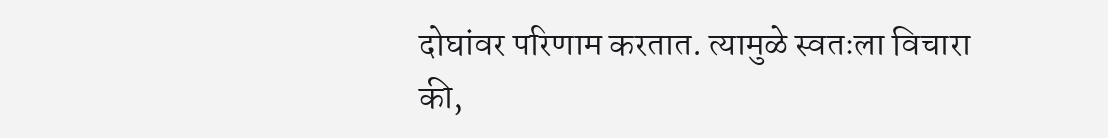दोघांवर परिणाम करतात. त्यामुळे स्वतःला विचारा की,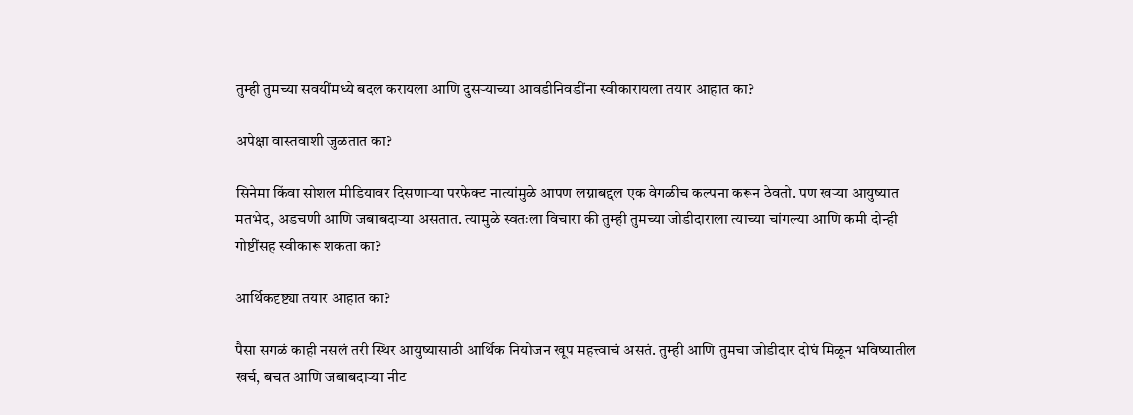तुम्ही तुमच्या सवयींमध्ये बदल करायला आणि दुसऱ्याच्या आवडीनिवडींना स्वीकारायला तयार आहात का?

अपेक्षा वास्तवाशी जुळतात का?

सिनेमा किंवा सोशल मीडियावर दिसणाऱ्या परफेक्ट नात्यांमुळे आपण लग्नाबद्दल एक वेगळीच कल्पना करून ठेवतो. पण खऱ्या आयुष्यात मतभेद, अडचणी आणि जबाबदाऱ्या असतात. त्यामुळे स्वतःला विचारा की तुम्ही तुमच्या जोडीदाराला त्याच्या चांगल्या आणि कमी दोन्ही गोष्टींसह स्वीकारू शकता का?

आर्थिकदृष्ट्या तयार आहात का?

पैसा सगळं काही नसलं तरी स्थिर आयुष्यासाठी आर्थिक नियोजन खूप महत्त्वाचं असतं. तुम्ही आणि तुमचा जोडीदार दोघं मिळून भविष्यातील खर्च, बचत आणि जबाबदाऱ्या नीट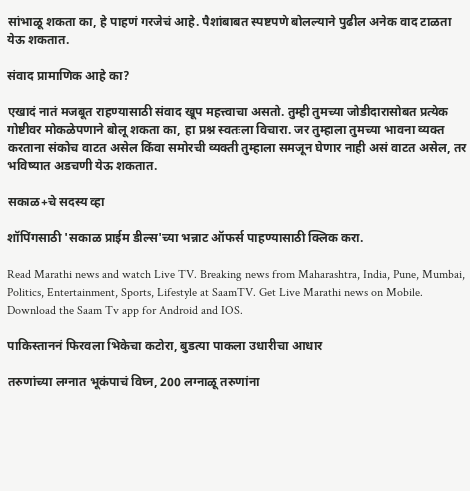सांभाळू शकता का, हे पाहणं गरजेचं आहे. पैशांबाबत स्पष्टपणे बोलल्याने पुढील अनेक वाद टाळता येऊ शकतात.

संवाद प्रामाणिक आहे का?

एखादं नातं मजबूत राहण्यासाठी संवाद खूप महत्त्वाचा असतो. तुम्ही तुमच्या जोडीदारासोबत प्रत्येक गोष्टीवर मोकळेपणाने बोलू शकता का, हा प्रश्न स्वतःला विचारा. जर तुम्हाला तुमच्या भावना व्यक्त करताना संकोच वाटत असेल किंवा समोरची व्यक्ती तुम्हाला समजून घेणार नाही असं वाटत असेल, तर भविष्यात अडचणी येऊ शकतात.

सकाळ+चे सदस्य व्हा

शॉपिंगसाठी 'सकाळ प्राईम डील्स'च्या भन्नाट ऑफर्स पाहण्यासाठी क्लिक करा.

Read Marathi news and watch Live TV. Breaking news from Maharashtra, India, Pune, Mumbai, Politics, Entertainment, Sports, Lifestyle at SaamTV. Get Live Marathi news on Mobile. Download the Saam Tv app for Android and IOS.

पाकिस्ताननं फिरवला भिकेचा कटोरा, बुडत्या पाकला उधारीचा आधार

तरुणांच्या लग्नात भूकंपाचं विघ्न, 200 लग्नाळू तरुणांना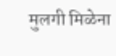मुलगी मिळेना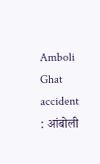Amboli Ghat accident : आंबोली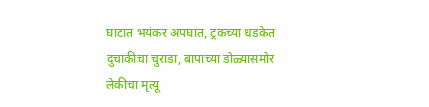घाटात भयंकर अपघात, ट्रकच्या धडकेत दुचाकीचा चुराडा, बापाच्या डोळ्यासमोर लेकीचा मृत्यू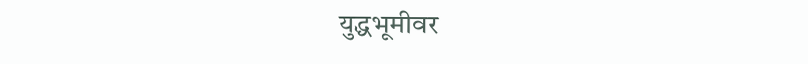युद्धभूमीवर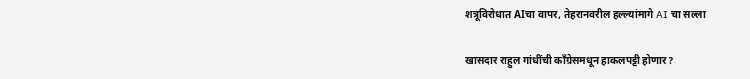शत्रूविरोधात AIचा वापर, तेहरानवरील हल्ल्यांमागे AI चा सल्ला

खासदार राहुल गांधींची काँग्रेसमधून हाकलपट्टी होणार?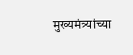मुख्यमंत्र्यांच्या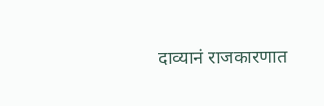दाव्यानं राजकारणात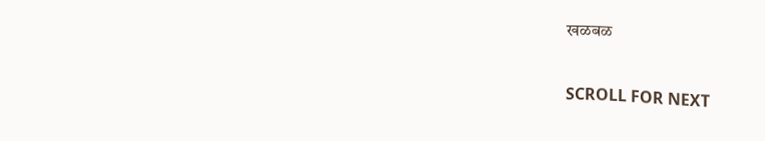खळबळ

SCROLL FOR NEXT